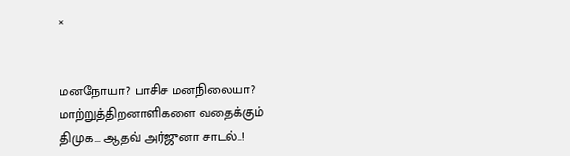×


மனநோயா? பாசிச மனநிலையா? மாற்றுத்திறனாளிகளை வதைக்கும் திமுக... ஆதவ் அர்ஜுனா சாடல்..!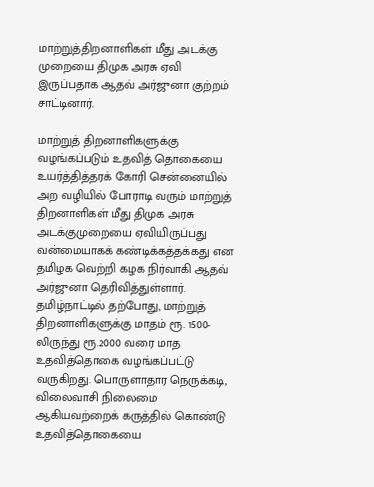மாற்றுத்திறனாளிகள் மீது அடக்கு முறையை திமுக அரசு ஏவி இருப்பதாக ஆதவ் அர்ஜுனா குற்றம் சாட்டினார்.

மாற்றுத் திறனாளிகளுக்கு வழங்கப்படும் உதவித் தொகையை உயர்த்தித்தரக் கோரி சென்னையில் அற வழியில் போராடி வரும் மாற்றுத் திறனாளிகள் மீது திமுக அரசு அடக்குமுறையை ஏவியிருப்பது வன்மையாகக் கண்டிக்கத்தக்கது என தமிழக வெற்றி கழக நிர்வாகி ஆதவ் அர்ஜுனா தெரிவித்துள்ளார். தமிழ்நாட்டில் தற்போது, மாற்றுத் திறனாளிகளுக்கு மாதம் ரூ. 1500-லிருந்து ரூ.2000 வரை மாத உதவித்தொகை வழங்கப்பட்டு வருகிறது. பொருளாதார நெருக்கடி, விலைவாசி நிலைமை ஆகியவற்றைக் கருத்தில் கொண்டு உதவித்தொகையை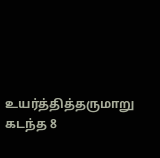உயர்த்தித்தருமாறு கடந்த 8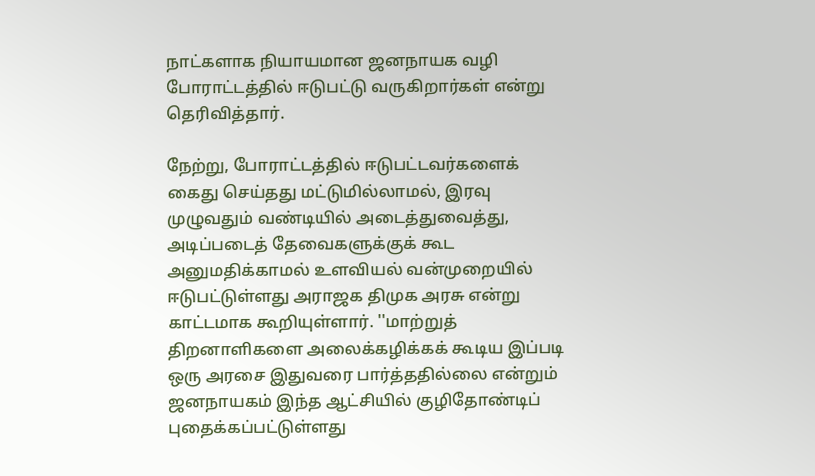நாட்களாக நியாயமான ஜனநாயக வழி போராட்டத்தில் ஈடுபட்டு வருகிறார்கள் என்று தெரிவித்தார்.

நேற்று, போராட்டத்தில் ஈடுபட்டவர்களைக் கைது செய்தது மட்டுமில்லாமல், இரவு முழுவதும் வண்டியில் அடைத்துவைத்து, அடிப்படைத் தேவைகளுக்குக் கூட அனுமதிக்காமல் உளவியல் வன்முறையில் ஈடுபட்டுள்ளது அராஜக திமுக அரசு என்று காட்டமாக கூறியுள்ளார். ''மாற்றுத் திறனாளிகளை அலைக்கழிக்கக் கூடிய இப்படி ஒரு அரசை இதுவரை பார்த்ததில்லை என்றும் ஜனநாயகம் இந்த ஆட்சியில் குழிதோண்டிப் புதைக்கப்பட்டுள்ளது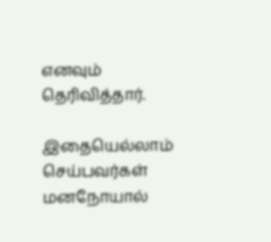எனவும் தெரிவித்தார்.

இதையெல்லாம் செய்பவர்கள் மனநோயால்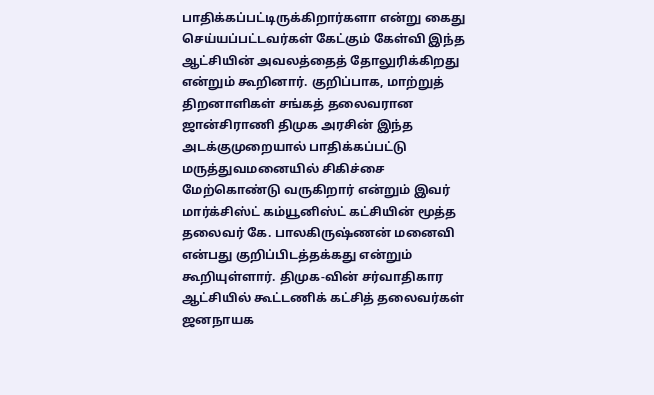பாதிக்கப்பட்டிருக்கிறார்களா என்று கைது செய்யப்பட்டவர்கள் கேட்கும் கேள்வி இந்த ஆட்சியின் அவலத்தைத் தோலுரிக்கிறது என்றும் கூறினார். குறிப்பாக, மாற்றுத் திறனாளிகள் சங்கத் தலைவரான ஜான்சிராணி திமுக அரசின் இந்த அடக்குமுறையால் பாதிக்கப்பட்டு மருத்துவமனையில் சிகிச்சை மேற்கொண்டு வருகிறார் என்றும் இவர் மார்க்சிஸ்ட் கம்யூனிஸ்ட் கட்சியின் மூத்த தலைவர் கே. பாலகிருஷ்ணன் மனைவி என்பது குறிப்பிடத்தக்கது என்றும் கூறியுள்ளார். திமுக-வின் சர்வாதிகார ஆட்சியில் கூட்டணிக் கட்சித் தலைவர்கள் ஜனநாயக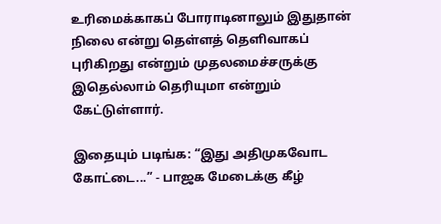உரிமைக்காகப் போராடினாலும் இதுதான் நிலை என்று தெள்ளத் தெளிவாகப் புரிகிறது என்றும் முதலமைச்சருக்கு இதெல்லாம் தெரியுமா என்றும் கேட்டுள்ளார்.

இதையும் படிங்க: “இது அதிமுகவோட கோட்டை...” - பாஜக மேடைக்கு கீழ்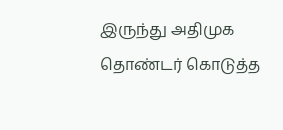இருந்து அதிமுக தொண்டர் கொடுத்த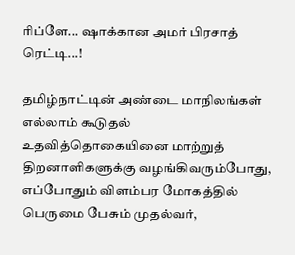ரிப்ளே... ஷாக்கான அமர் பிரசாத் ரெட்டி...!

தமிழ்நாட்டின் அண்டை மாநிலங்கள் எல்லாம் கூடுதல் உதவித்தொகையினை மாற்றுத் திறனாளிகளுக்கு வழங்கிவரும்போது, எப்போதும் விளம்பர மோகத்தில் பெருமை பேசும் முதல்வர்,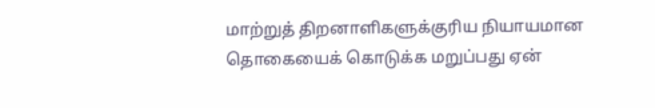மாற்றுத் திறனாளிகளுக்குரிய நியாயமான தொகையைக் கொடுக்க மறுப்பது ஏன்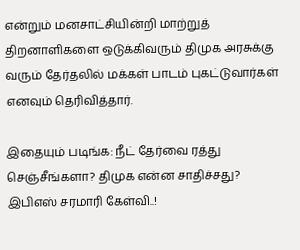என்றும் மனசாட்சியின்றி மாற்றுத் திறனாளிகளை ஒடுக்கிவரும் திமுக அரசுக்கு வரும் தேர்தலில் மக்கள் பாடம் புகட்டுவார்கள் எனவும் தெரிவித்தார்.

இதையும் படிங்க: நீட் தேர்வை ரத்து செஞ்சீங்களா? திமுக என்ன சாதிச்சது? இபிஎஸ் சரமாரி கேள்வி..!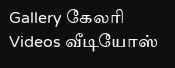Gallery கேலரி Videos வீடியோஸ்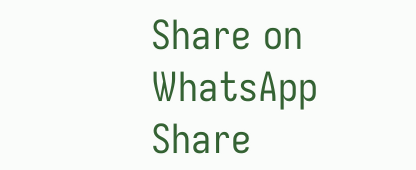Share on WhatsApp Share